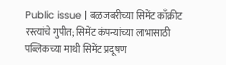Public issue | बळजबरीच्या सिमेंट काँक्रीट रस्त्यांचे गुपीत; सिमेंट कंपन्यांच्या लाभासाठी पब्लिकच्या माथी सिमेंट प्रदूषण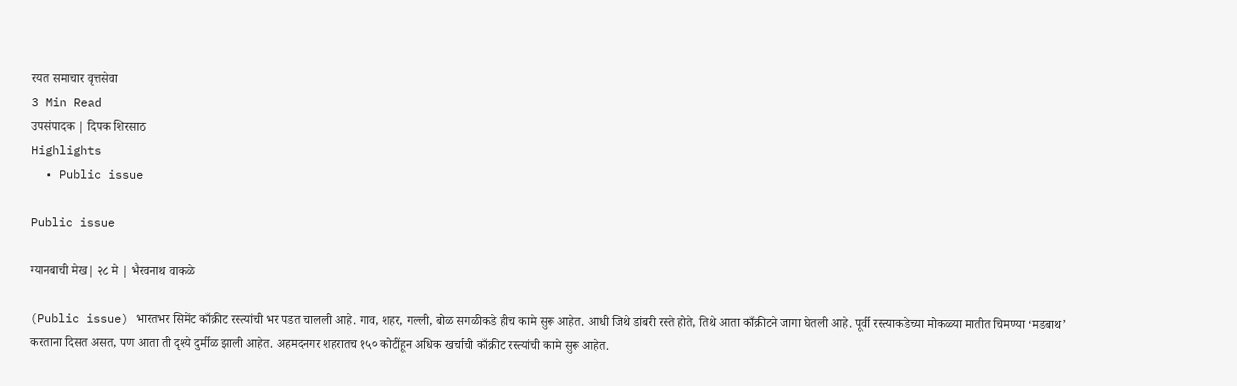रयत समाचार वृत्तसेवा
3 Min Read
उपसंपादक | दिपक शिरसाठ
Highlights
  • Public issue

Public issue

ग्यानबाची मेख| २८ मे | भैरवनाथ वाकळे

(Public issue) भारतभर सिमेंट काँक्रीट रस्त्यांची भर पडत चालली आहे. गाव, शहर, गल्ली, बोळ सगळीकडे हीच कामे सुरू आहेत. आधी जिथे डांबरी रस्ते होते, तिथे आता काँक्रीटने जागा घेतली आहे. पूर्वी रस्त्याकडेच्या मोकळ्या मातीत चिमण्या ‘मडबाथ’ करताना दिसत असत, पण आता ती दृश्ये दुर्मीळ झाली आहेत. अहमदनगर शहरातच १५० कोटींहून अधिक खर्चाची काँक्रीट रस्त्यांची कामे सुरू आहेत.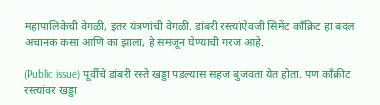महापालिकेची वेगळी, इतर यंत्रणांची वेगळी. डांबरी रस्त्यांऐवजी सिमेंट काँक्रिट हा बदल अचानक कसा आणि का झाला, हे समजून घेण्याची गरज आहे.

(Public issue) पूर्वीचे डांबरी रस्ते खड्डा पडल्यास सहज बुजवता येत होता. पण काँक्रीट रस्त्यांवर खड्डा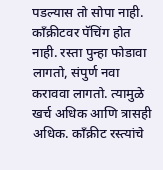पडल्यास तो सोपा नाही. काँक्रीटवर पॅचिंग होत नाही. रस्ता पुन्हा फोडावा लागतो, संपुर्ण नवा कराववा लागतो. त्यामुळे खर्च अधिक आणि त्रासही अधिक. काँक्रीट रस्त्यांचे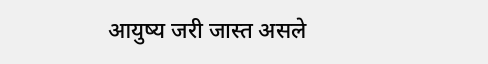आयुष्य जरी जास्त असले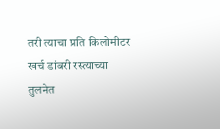तरी त्याचा प्रति किलोमीटर खर्च डांबरी रस्त्याच्या तुलनेत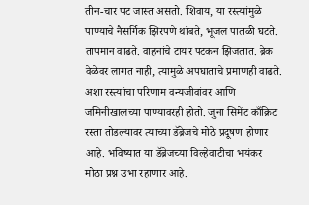तीन-चार पट जास्त असतो. शिवाय, या रस्त्यांमुळे पाण्याचे नैसर्गिक झिरपणे थांबते, भूजल पातळी घटते. तापमान वाढते. वाहनांचे टायर पटकन झिजतात. ब्रेक वेळेवर लागत नाही, त्यामुळे अपघाताचे प्रमाणही वाढते. अशा रस्त्यांचा परिणाम वन्यजीवांवर आणि जमिनीखालच्या पाण्यावरही होतो. जुना सिमेंट काँक्रिट रस्ता तोडल्यावर त्याच्या डॅब्रेजचे मोठे प्रदूषण होणार आहे. भविष्यात या डॅब्रेजच्या विल्हेवाटीचा भयंकर मोठा प्रश्न उभा रहाणार आहे.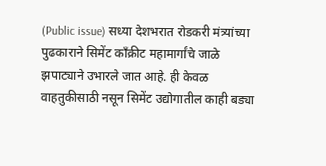(Public issue) सध्या देशभरात रोडकरी मंत्र्यांच्या पुढकाराने सिमेंट काँक्रीट महामार्गांचे जाळे झपाट्याने उभारले जात आहे. ही केवळ वाहतुकीसाठी नसून सिमेंट उद्योगातील काही बड्या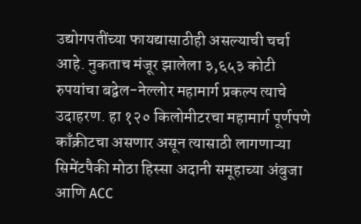उद्योगपतींच्या फायद्यासाठीही असल्याची चर्चा आहे. नुकताच मंजूर झालेला ३,६५३ कोटी रुपयांचा बद्वेल-नेल्लोर महामार्ग प्रकल्प त्याचे उदाहरण. हा १२० किलोमीटरचा महामार्ग पूर्णपणे काँक्रीटचा असणार असून त्यासाठी लागणाऱ्या सिमेंटपैकी मोठा हिस्सा अदानी समूहाच्या अंबुजा आणि ACC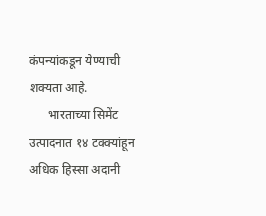कंपन्यांकडून येण्याची शक्यता आहे.
      भारताच्या सिमेंट उत्पादनात १४ टक्क्यांहून अधिक हिस्सा अदानी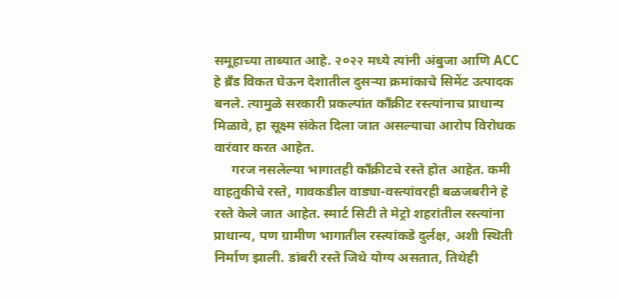समूहाच्या ताब्यात आहे. २०२२ मध्ये त्यांनी अंबुजा आणि ACC हे ब्रँड विकत घेऊन देशातील दुसऱ्या क्रमांकाचे सिमेंट उत्पादक बनले. त्यामुळे सरकारी प्रकल्पांत काँक्रीट रस्त्यांनाच प्राधान्य मिळावे, हा सूक्ष्म संकेत दिला जात असल्याचा आरोप विरोधक वारंवार करत आहेत.
     गरज नसलेल्या भागातही काँक्रीटचे रस्ते होत आहेत. कमी वाहतुकीचे रस्ते, गावकडील वाड्या-वस्त्यांवरही बळजबरीने हे रस्ते केले जात आहेत. स्मार्ट सिटी ते मेट्रो शहरांतील रस्त्यांना प्राधान्य, पण ग्रामीण भागातील रस्त्यांकडे दुर्लक्ष, अशी स्थिती निर्माण झाली. डांबरी रस्ते जिथे योग्य असतात, तिथेही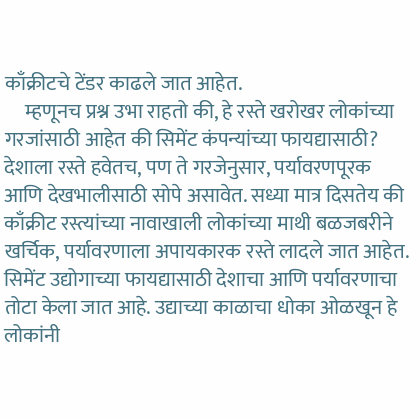काँक्रीटचे टेंडर काढले जात आहेत.
     म्हणूनच प्रश्न उभा राहतो की, हे रस्ते खरोखर लोकांच्या गरजांसाठी आहेत की सिमेंट कंपन्यांच्या फायद्यासाठी? देशाला रस्ते हवेतच, पण ते गरजेनुसार, पर्यावरणपूरक आणि देखभालीसाठी सोपे असावेत. सध्या मात्र दिसतेय की काँक्रीट रस्त्यांच्या नावाखाली लोकांच्या माथी बळजबरीने खर्चिक, पर्यावरणाला अपायकारक रस्ते लादले जात आहेत. सिमेंट उद्योगाच्या फायद्यासाठी देशाचा आणि पर्यावरणाचा तोटा केला जात आहे. उद्याच्या काळाचा धोका ओळखून हे लोकांनी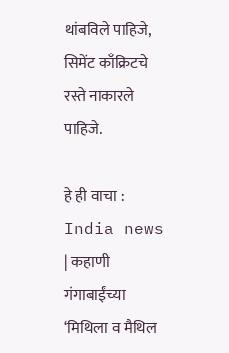थांबविले पाहिजे, सिमेंट काँक्रिटचे रस्ते नाकारले पाहिजे.

हे ही वाचा : India news | कहाणी गंगाबाईंच्या ‘मिथिला व मैथिल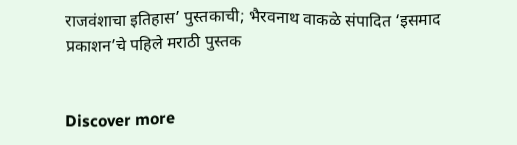राजवंशाचा इतिहास’ पुस्तकाची; भैरवनाथ वाकळे संपादित ‘इसमाद प्रकाशन’चे पहिले मराठी पुस्तक


Discover more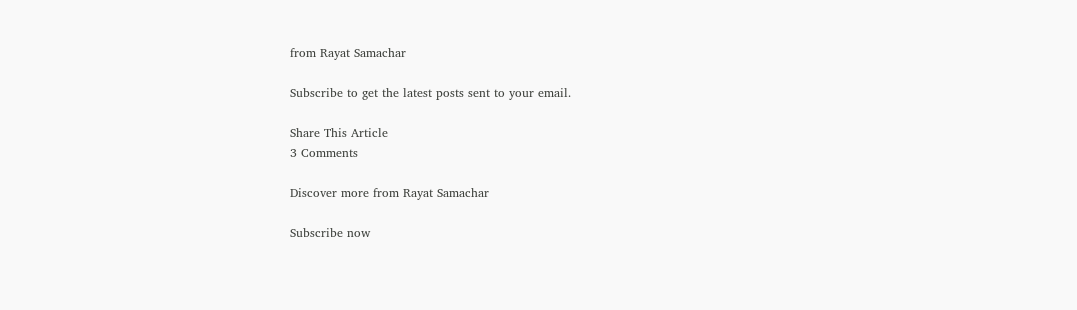from Rayat Samachar

Subscribe to get the latest posts sent to your email.

Share This Article
3 Comments

Discover more from Rayat Samachar

Subscribe now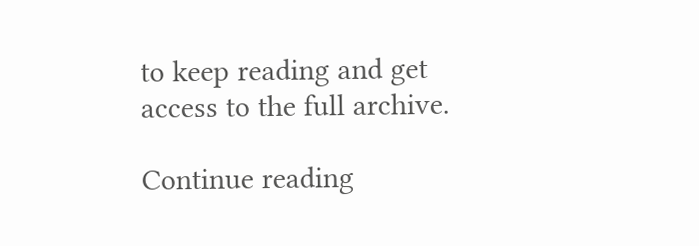to keep reading and get access to the full archive.

Continue reading